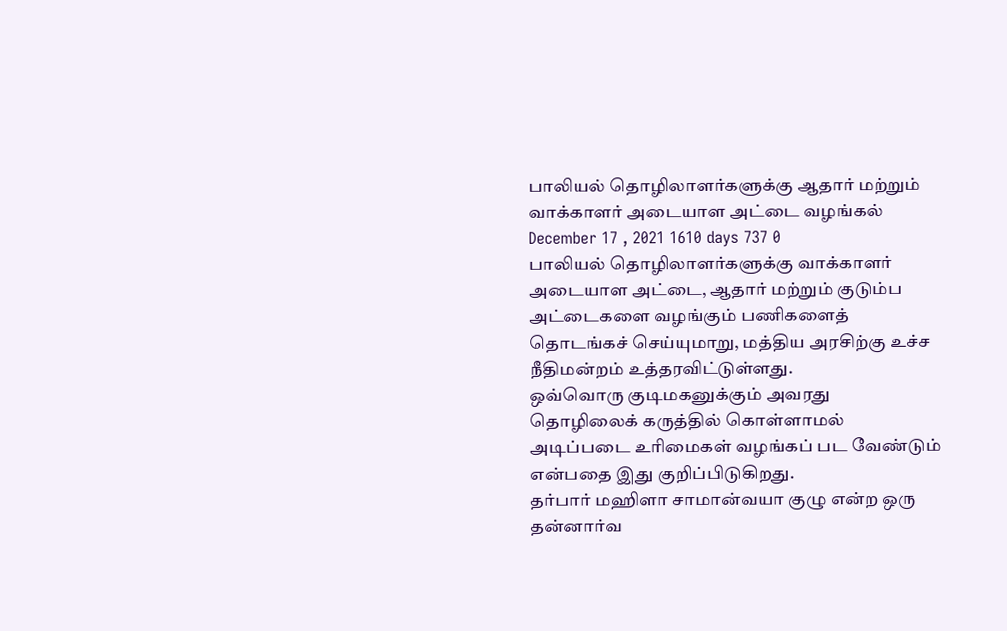பாலியல் தொழிலாளர்களுக்கு ஆதார் மற்றும் வாக்காளர் அடையாள அட்டை வழங்கல்
December 17 , 2021 1610 days 737 0
பாலியல் தொழிலாளர்களுக்கு வாக்காளர் அடையாள அட்டை, ஆதார் மற்றும் குடும்ப அட்டைகளை வழங்கும் பணிகளைத் தொடங்கச் செய்யுமாறு, மத்திய அரசிற்கு உச்ச நீதிமன்றம் உத்தரவிட்டுள்ளது.
ஒவ்வொரு குடிமகனுக்கும் அவரது தொழிலைக் கருத்தில் கொள்ளாமல் அடிப்படை உரிமைகள் வழங்கப் பட வேண்டும் என்பதை இது குறிப்பிடுகிறது.
தர்பார் மஹிளா சாமான்வயா குழு என்ற ஒரு தன்னார்வ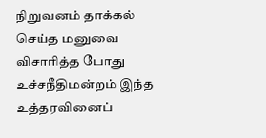நிறுவனம் தாக்கல் செய்த மனுவை விசாரித்த போது உச்சநீதிமன்றம் இந்த உத்தரவினைப்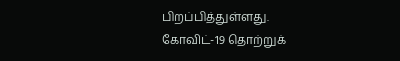பிறப்பித்துள்ளது.
கோவிட்-19 தொற்றுக்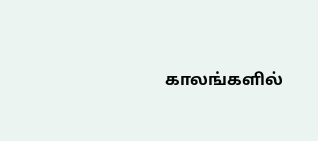காலங்களில்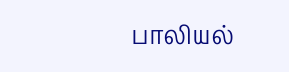பாலியல்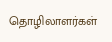தொழிலாளர்கள்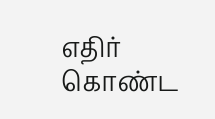எதிர் கொண்ட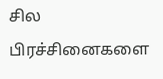சில பிரச்சினைகளை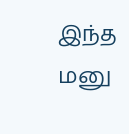இந்த மனு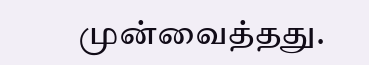முன்வைத்தது.